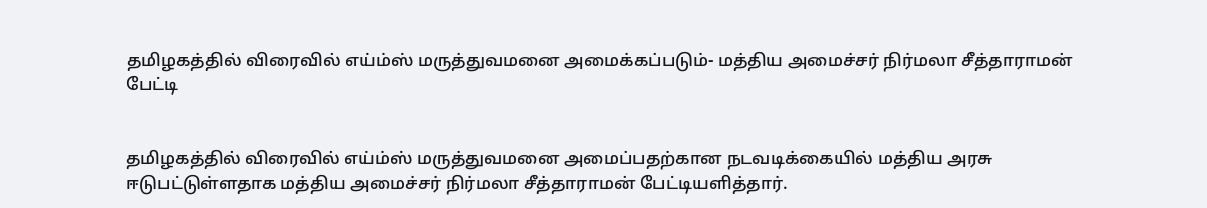தமிழகத்தில் விரைவில் எய்ம்ஸ் மருத்துவமனை அமைக்கப்படும்- மத்திய அமைச்சர் நிர்மலா சீத்தாராமன் பேட்டி


தமிழகத்தில் விரைவில் எய்ம்ஸ் மருத்துவமனை அமைப்பதற்கான நடவடிக்கையில் மத்திய அரசு ஈடுபட்டுள்ளதாக மத்திய அமைச்சர் நிர்மலா சீத்தாராமன் பேட்டியளித்தார்.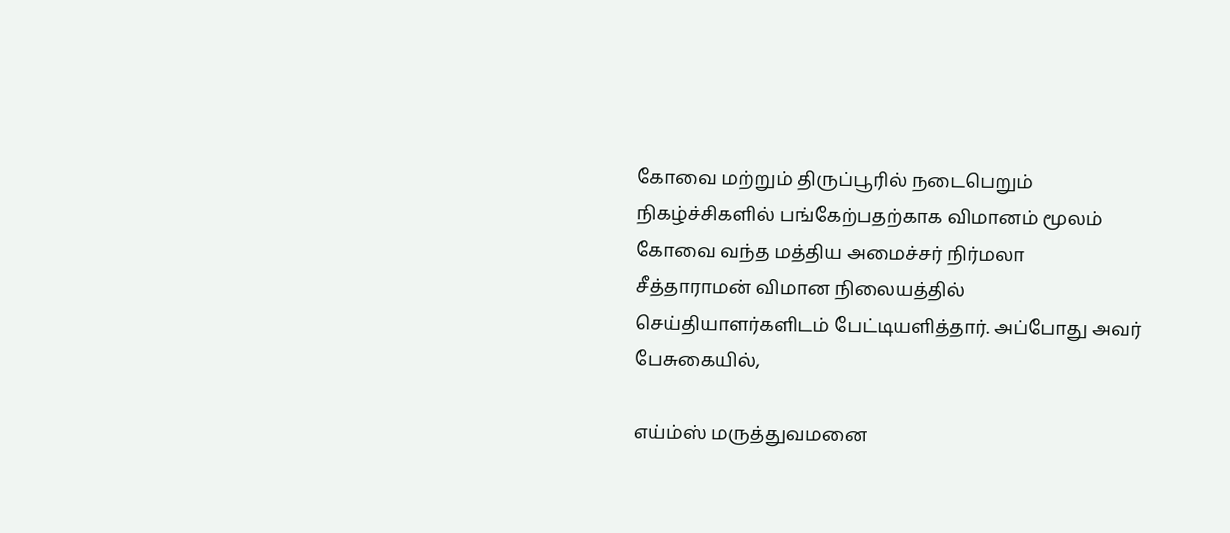கோவை மற்றும் திருப்பூரில் நடைபெறும் நிகழ்ச்சிகளில் பங்கேற்பதற்காக விமானம் மூலம் கோவை வந்த மத்திய அமைச்சர் நிர்மலா சீத்தாராமன் விமான நிலையத்தில் செய்தியாளர்களிடம் பேட்டியளித்தார். அப்போது அவர் பேசுகையில்,

எய்ம்ஸ் மருத்துவமனை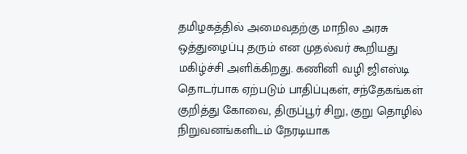தமிழகத்தில் அமைவதற்கு மாநில அரசு ஒத்துழைப்பு தரும் என முதல்வர் கூறியது மகிழ்ச்சி அளிக்கிறது. கணினி வழி ஜிஎஸ்டி தொடர்பாக ஏற்படும் பாதிப்புகள், சந்தேகங்கள் குறித்து கோவை, திருப்பூர் சிறு, குறு தொழில் நிறுவனங்களிடம் நேரடியாக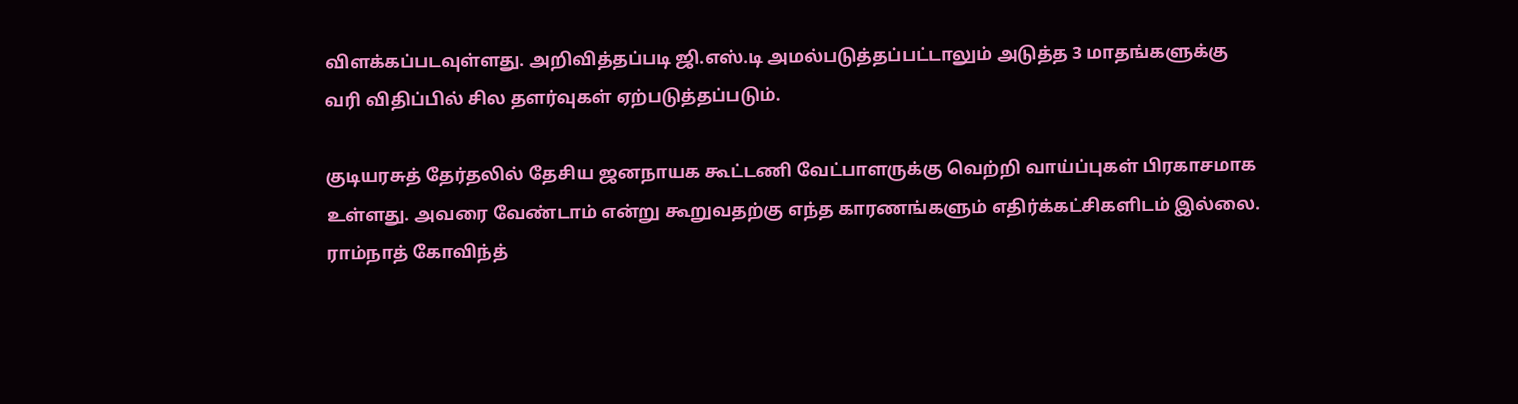விளக்கப்படவுள்ளது. அறிவித்தப்படி ஜி.எஸ்.டி அமல்படுத்தப்பட்டாலும் அடுத்த 3 மாதங்களுக்கு வரி விதிப்பில் சில தளர்வுகள் ஏற்படுத்தப்படும்.

குடியரசுத் தேர்தலில் தேசிய ஜனநாயக கூட்டணி வேட்பாளருக்கு வெற்றி வாய்ப்புகள் பிரகாசமாக உள்ளது. அவரை வேண்டாம் என்று கூறுவதற்கு எந்த காரணங்களும் எதிர்க்கட்சிகளிடம் இல்லை. ராம்நாத் கோவிந்த்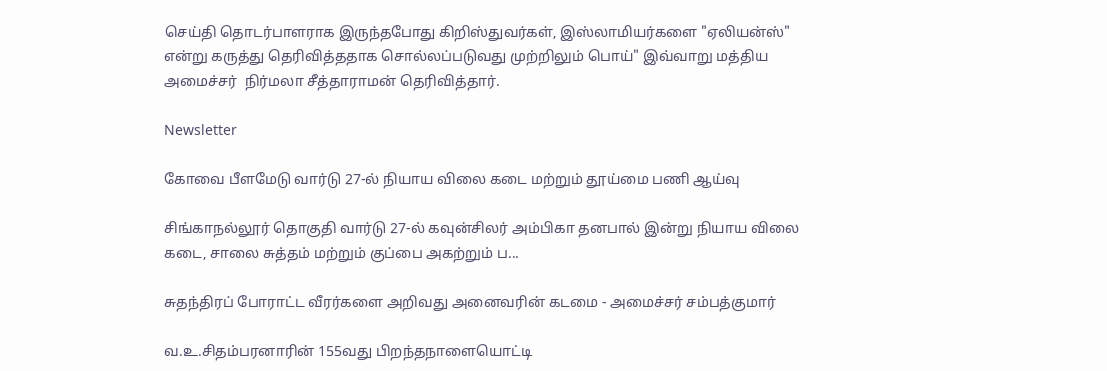செய்தி தொடர்பாளராக இருந்தபோது கிறிஸ்துவர்கள், இஸ்லாமியர்களை "ஏலியன்ஸ்" என்று கருத்து தெரிவித்ததாக சொல்லப்படுவது முற்றிலும் பொய்" இவ்வாறு மத்திய அமைச்சர்  நிர்மலா சீத்தாராமன் தெரிவித்தார்.

Newsletter

கோவை பீளமேடு வார்டு 27-ல் நியாய விலை கடை மற்றும் தூய்மை பணி ஆய்வு

சிங்காநல்லூர் தொகுதி வார்டு 27-ல் கவுன்சிலர் அம்பிகா தனபால் இன்று நியாய விலை கடை, சாலை சுத்தம் மற்றும் குப்பை அகற்றும் ப...

சுதந்திரப் போராட்ட வீரர்களை அறிவது அனைவரின் கடமை - அமைச்சர் சம்பத்குமார்

வ.உ.சிதம்பரனாரின் 155வது பிறந்தநாளையொட்டி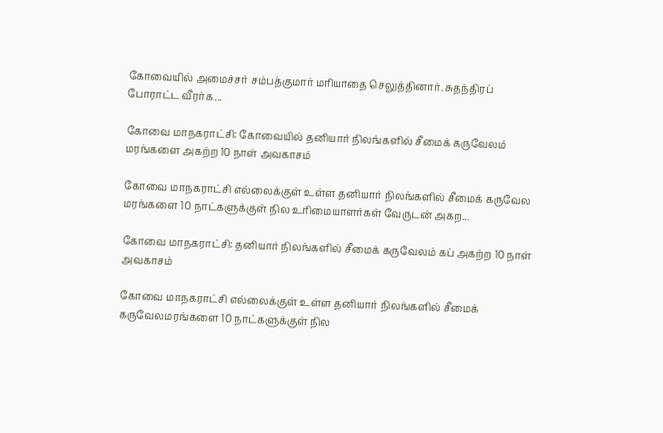கோவையில் அமைச்சர் சம்பத்குமார் மரியாதை செலுத்தினார். சுதந்திரப் போராட்ட வீரர்க...

கோவை மாநகராட்சி: கோவையில் தனியார் நிலங்களில் சீமைக் கருவேலம் மரங்களை அகற்ற 10 நாள் அவகாசம்

கோவை மாநகராட்சி எல்லைக்குள் உள்ள தனியார் நிலங்களில் சீமைக் கருவேல மரங்களை 10 நாட்களுக்குள் நில உரிமையாளர்கள் வேருடன் அகற...

கோவை மாநகராட்சி: தனியார் நிலங்களில் சீமைக் கருவேலம் கப் அகற்ற 10 நாள் அவகாசம்

கோவை மாநகராட்சி எல்லைக்குள் உள்ள தனியார் நிலங்களில் சீமைக் கருவேலமரங்களை 10 நாட்களுக்குள் நில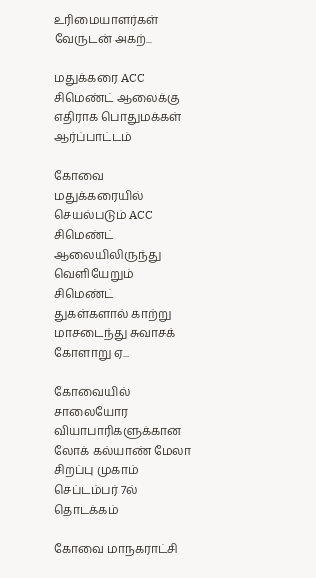உரிமையாளர்கள் வேருடன் அகற்...

மதுக்கரை ACC சிமெண்ட் ஆலைக்கு எதிராக பொதுமக்கள் ஆர்ப்பாட்டம்

கோவை மதுக்கரையில் செயல்படும் ACC சிமெண்ட் ஆலையிலிருந்து வெளியேறும் சிமெண்ட் துகள்களால் காற்று மாசடைந்து சுவாசக் கோளாறு ஏ...

கோவையில் சாலையோர வியாபாரிகளுக்கான லோக் கல்யாண் மேலா சிறப்பு முகாம் செப்டம்பர் 7ல் தொடக்கம்

கோவை மாநகராட்சி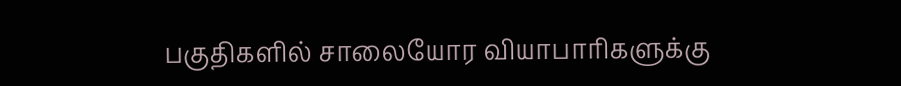பகுதிகளில் சாலையோர வியாபாரிகளுக்கு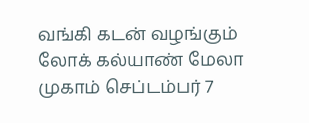வங்கி கடன் வழங்கும் லோக் கல்யாண் மேலா முகாம் செப்டம்பர் 7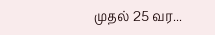முதல் 25 வர...